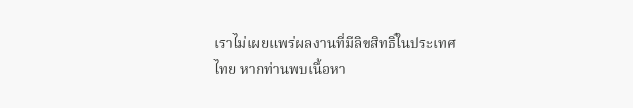เราไม่เผยแพร่ผลงานที่มีลิขสิทธิ์ในประเทศไทย หากท่านพบเนื้อหา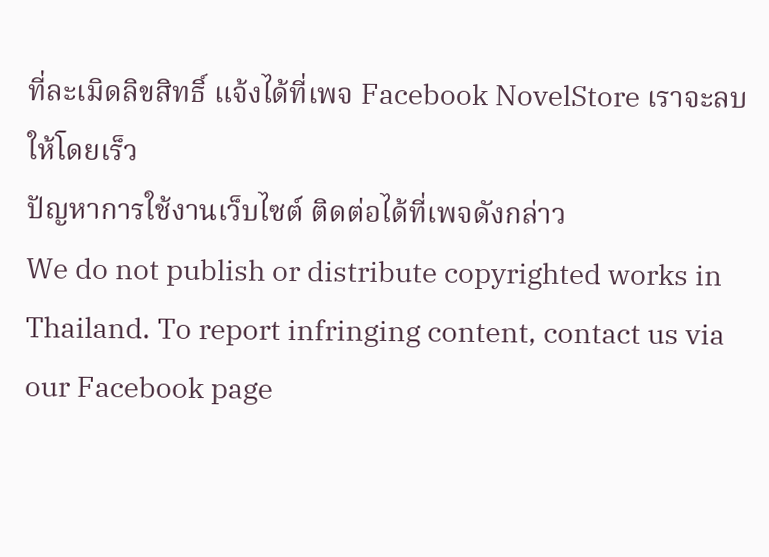ที่ละเมิดลิขสิทธิ์ แจ้งได้ที่เพจ Facebook NovelStore เราจะลบให้โดยเร็ว
ปัญหาการใช้งานเว็บไซต์ ติดต่อได้ที่เพจดังกล่าว
We do not publish or distribute copyrighted works in Thailand. To report infringing content, contact us via our Facebook page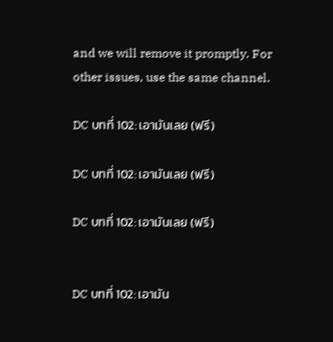and we will remove it promptly. For other issues, use the same channel.

DC บทที่ 102: เอามันเลย (ฟรี)

DC บทที่ 102: เอามันเลย (ฟรี)

DC บทที่ 102: เอามันเลย (ฟรี)


DC บทที่ 102: เอามัน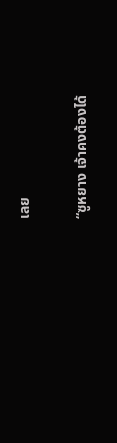เลย

“ซูหยาง เจ้าคงต้องได้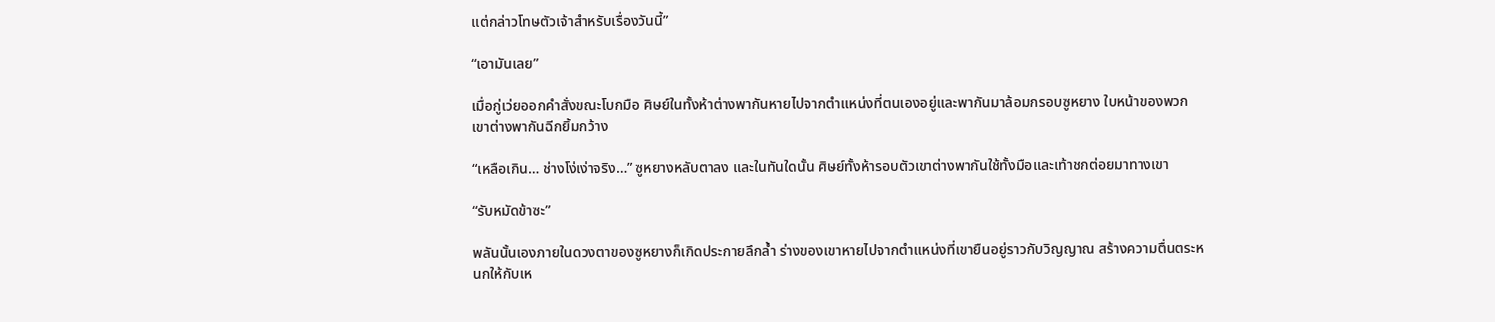แต่กล่าวโทษตัวเจ้าสำหรับเรื่องวันนี้”

“เอามันเลย”

เมื่อกู่เว่ยออกคำสั่งขณะโบกมือ ศิษย์ในทั้งห้าต่างพากันหายไปจากตำแหน่งที่ตนเองอยู่และพากันมาล้อมกรอบซูหยาง ใบหน้าของพวกเขาต่างพากันฉีกยิ้มกว้าง

“เหลือเกิน… ช่างโง่เง่าจริง…” ซูหยางหลับตาลง และในทันใดนั้น ศิษย์ทั้งห้ารอบตัวเขาต่างพากันใช้ทั้งมือและเท้าชกต่อยมาทางเขา

“รับหมัดข้าซะ”

พลันนั้นเองภายในดวงตาของซูหยางก็เกิดประกายลึกล้ำ ร่างของเขาหายไปจากตำแหน่งที่เขายืนอยู่ราวกับวิญญาณ สร้างความตื่นตระหนกให้กับเห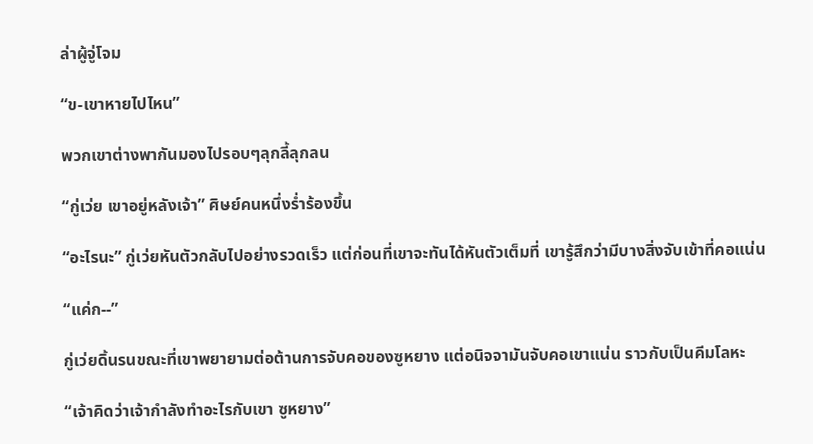ล่าผู้จู่โจม

“ข-เขาหายไปไหน”

พวกเขาต่างพากันมองไปรอบๆลุกลี้ลุกลน

“กู่เว่ย เขาอยู่หลังเจ้า” ศิษย์คนหนึ่งร่ำร้องขึ้น

“อะไรนะ” กู่เว่ยหันตัวกลับไปอย่างรวดเร็ว แต่ก่อนที่เขาจะทันได้หันตัวเต็มที่ เขารู้สึกว่ามีบางสิ่งจับเข้าที่คอแน่น

“แค่ก--”

กู่เว่ยดิ้นรนขณะที่เขาพยายามต่อต้านการจับคอของซูหยาง แต่อนิจจามันจับคอเขาแน่น ราวกับเป็นคีมโลหะ

“เจ้าคิดว่าเจ้ากำลังทำอะไรกับเขา ซูหยาง”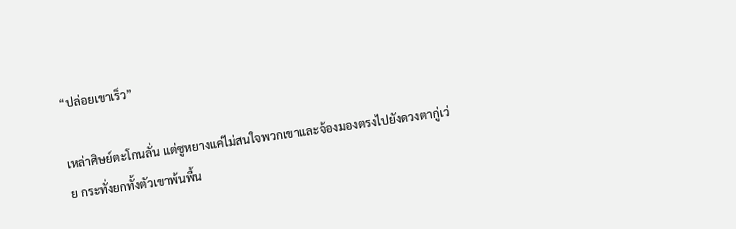“ปล่อยเขาเร็ว”

เหล่าศิษย์ตะโกนลั่น แต่ซูหยางแค่ไม่สนใจพวกเขาและจ้องมองตรงไปยังดวงตากู่เว่ย กระทั่งยกทั้งตัวเขาพ้นพื้น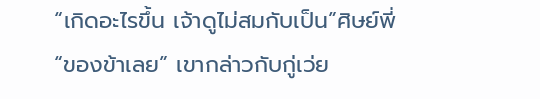“เกิดอะไรขึ้น เจ้าดูไม่สมกับเป็น”ศิษย์พี่“ของข้าเลย” เขากล่าวกับกู่เว่ย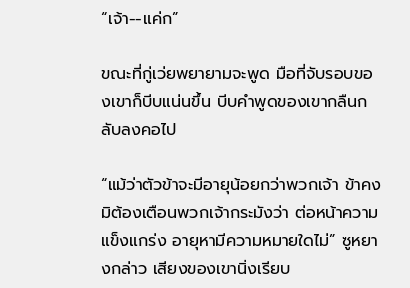“เจ้า--แค่ก”

ขณะที่กู่เว่ยพยายามจะพูด มือที่จับรอบของเขาก็บีบแน่นขึ้น บีบคำพูดของเขากลืนกลับลงคอไป

“แม้ว่าตัวข้าจะมีอายุน้อยกว่าพวกเจ้า ข้าคงมิต้องเตือนพวกเจ้ากระมังว่า ต่อหน้าความแข็งแกร่ง อายุหามีความหมายใดไม่” ซูหยางกล่าว เสียงของเขานิ่งเรียบ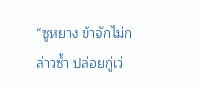“ซูหยาง ข้าจักไม่กล่าวซ้ำ ปล่อยกู่เว่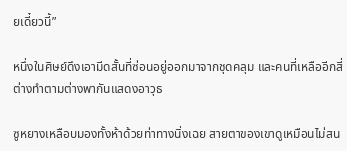ยเดี๋ยวนี้”

หนึ่งในศิษย์ดึงเอามีดสั้นที่ซ่อนอยู่ออกมาจากชุดคลุม และคนที่เหลืออีกสี่ต่างทำตามต่างพากันแสดงอาวุธ

ซูหยางเหลือบมองทั้งห้าด้วยท่าทางนิ่งเฉย สายตาของเขาดูเหมือนไม่สน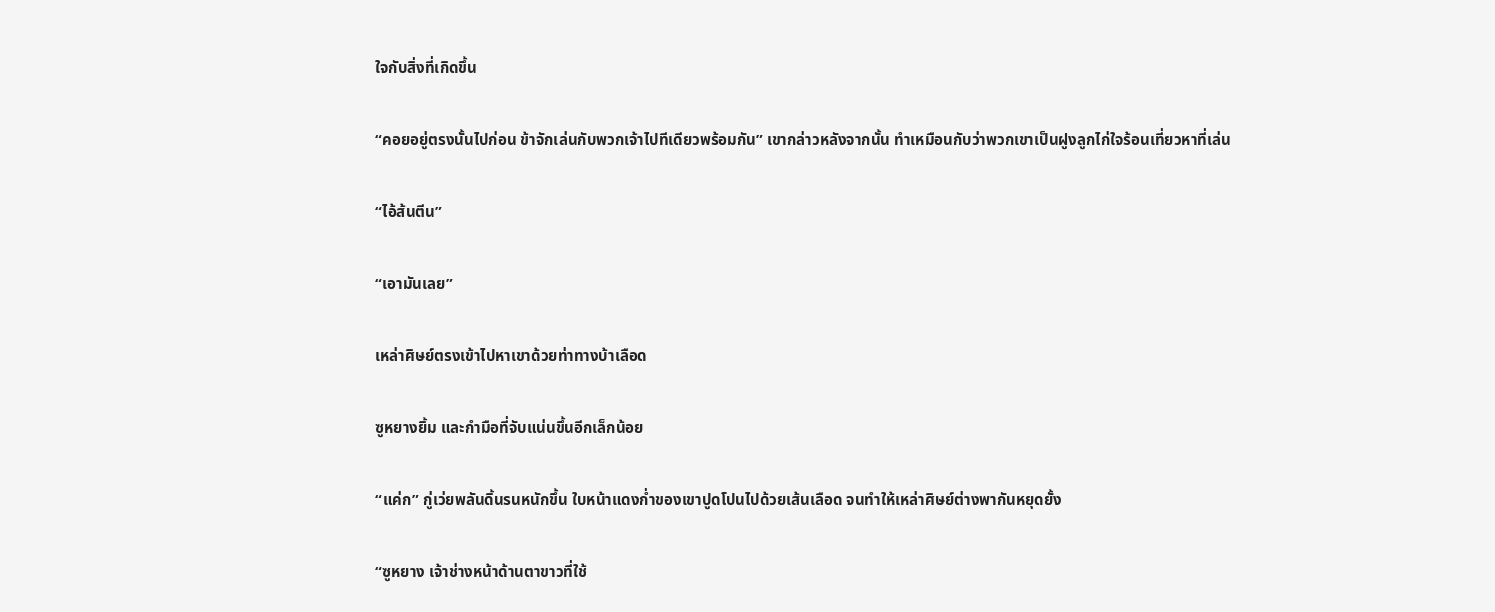ใจกับสิ่งที่เกิดขึ้น

“คอยอยู่ตรงนั้นไปก่อน ข้าจักเล่นกับพวกเจ้าไปทีเดียวพร้อมกัน” เขากล่าวหลังจากนั้น ทำเหมือนกับว่าพวกเขาเป็นฝูงลูกไก่ใจร้อนเที่ยวหาที่เล่น

“ไอ้ส้นตีน”

“เอามันเลย”

เหล่าศิษย์ตรงเข้าไปหาเขาด้วยท่าทางบ้าเลือด

ซูหยางยิ้ม และกำมือที่จับแน่นขึ้นอีกเล็กน้อย

“แค่ก” กู่เว่ยพลันดิ้นรนหนักขึ้น ใบหน้าแดงก่ำของเขาปูดโปนไปด้วยเส้นเลือด จนทำให้เหล่าศิษย์ต่างพากันหยุดยั้ง

“ซูหยาง เจ้าช่างหน้าด้านตาขาวที่ใช้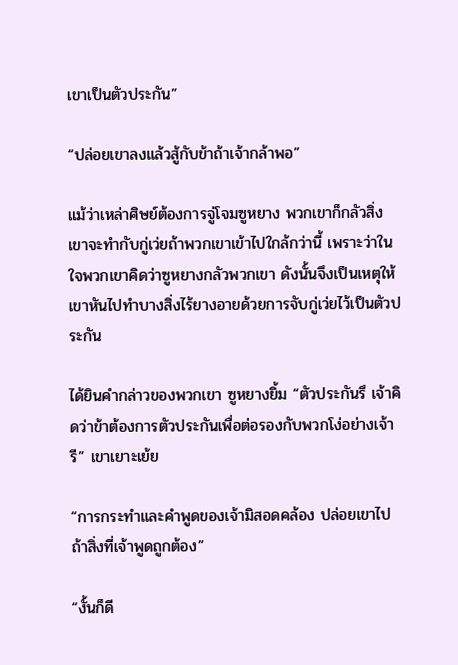เขาเป็นตัวประกัน”

“ปล่อยเขาลงแล้วสู้กับข้าถ้าเจ้ากล้าพอ”

แม้ว่าเหล่าศิษย์ต้องการจู่โจมซูหยาง พวกเขาก็กลัวสิ่งเขาจะทำกับกู่เว่ยถ้าพวกเขาเข้าไปใกล้กว่านี้ เพราะว่าในใจพวกเขาคิดว่าซูหยางกลัวพวกเขา ดังนั้นจึงเป็นเหตุให้เขาหันไปทำบางสิ่งไร้ยางอายด้วยการจับกู่เว่ยไว้เป็นตัวประกัน

ได้ยินคำกล่าวของพวกเขา ซูหยางยิ้ม “ตัวประกันรึ เจ้าคิดว่าข้าต้องการตัวประกันเพื่อต่อรองกับพวกโง่อย่างเจ้ารี” เขาเยาะเย้ย

“การกระทำและคำพูดของเจ้ามิสอดคล้อง ปล่อยเขาไปถ้าสิ่งที่เจ้าพูดถูกต้อง”

“งั้นก็ดี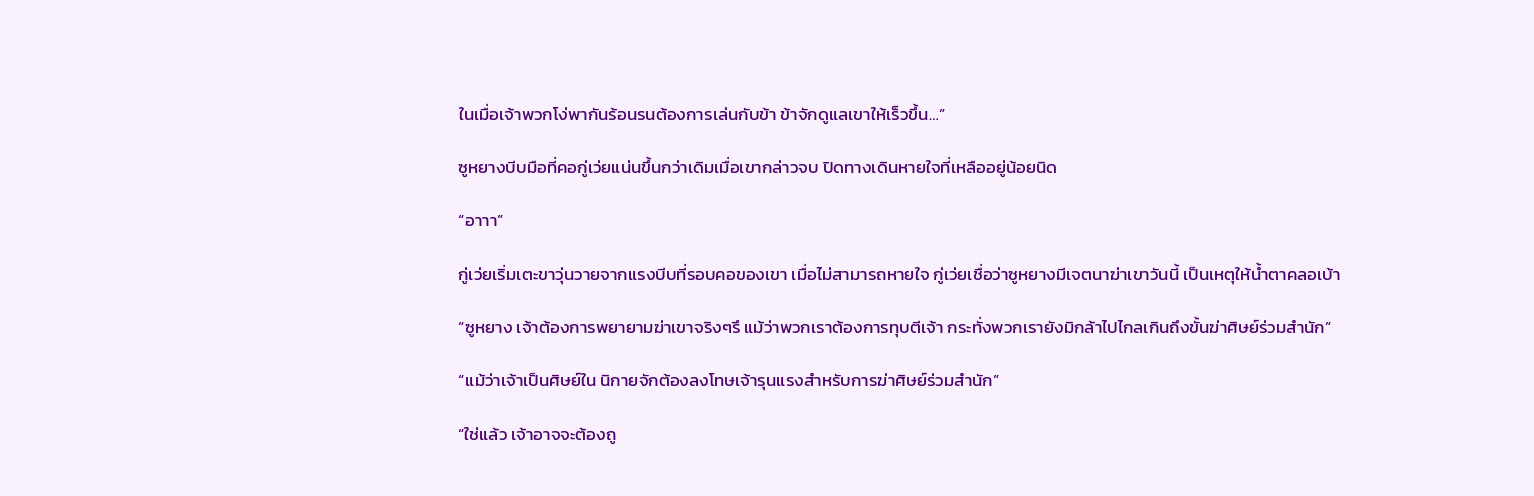ในเมื่อเจ้าพวกโง่พากันร้อนรนต้องการเล่นกับข้า ข้าจักดูแลเขาให้เร็วขึ้น…”

ซูหยางบีบมือที่คอกู่เว่ยแน่นขึ้นกว่าเดิมเมื่อเขากล่าวจบ ปิดทางเดินหายใจที่เหลืออยู่น้อยนิด

“อาาา”

กู่เว่ยเริ่มเตะขาวุ่นวายจากแรงบีบที่รอบคอของเขา เมื่อไม่สามารถหายใจ กู่เว่ยเชื่อว่าซูหยางมีเจตนาฆ่าเขาวันนี้ เป็นเหตุให้น้ำตาคลอเบ้า

“ซูหยาง เจ้าต้องการพยายามฆ่าเขาจริงๆรึ แม้ว่าพวกเราต้องการทุบตีเจ้า กระทั่งพวกเรายังมิกล้าไปไกลเกินถึงขั้นฆ่าศิษย์ร่วมสำนัก”

“แม้ว่าเจ้าเป็นศิษย์ใน นิกายจักต้องลงโทษเจ้ารุนแรงสำหรับการฆ่าศิษย์ร่วมสำนัก”

“ใช่แล้ว เจ้าอาจจะต้องถู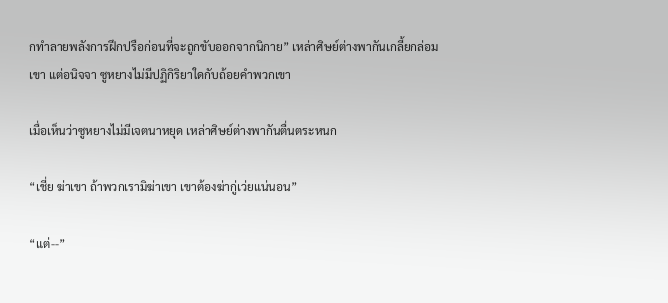กทำลายพลังการฝึกปรือก่อนที่จะถูกขับออกจากนิกาย” เหล่าศิษย์ต่างพากันเกลี้ยกล่อมเขา แต่อนิจจา ซูหยางไม่มีปฏิกิริยาใดกับถ้อยคำพวกเขา

เมื่อเห็นว่าซูหยางไม่มีเจตนาหยุด เหล่าศิษย์ต่างพากันตื่นตระหนก

“เชี่ย ฆ่าเขา ถ้าพวกเรามิฆ่าเขา เขาต้องฆ่ากู่เว่ยแน่นอน”

“แต่--”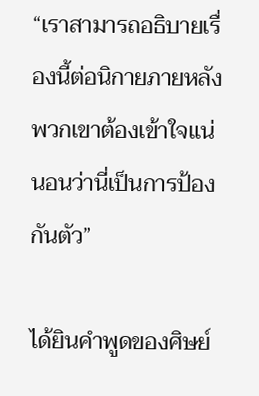“เราสามารถอธิบายเรื่องนี้ต่อนิกายภายหลัง พวกเขาต้องเข้าใจแน่นอนว่านี่เป็นการป้องกันตัว”

ได้ยินคำพูดของศิษย์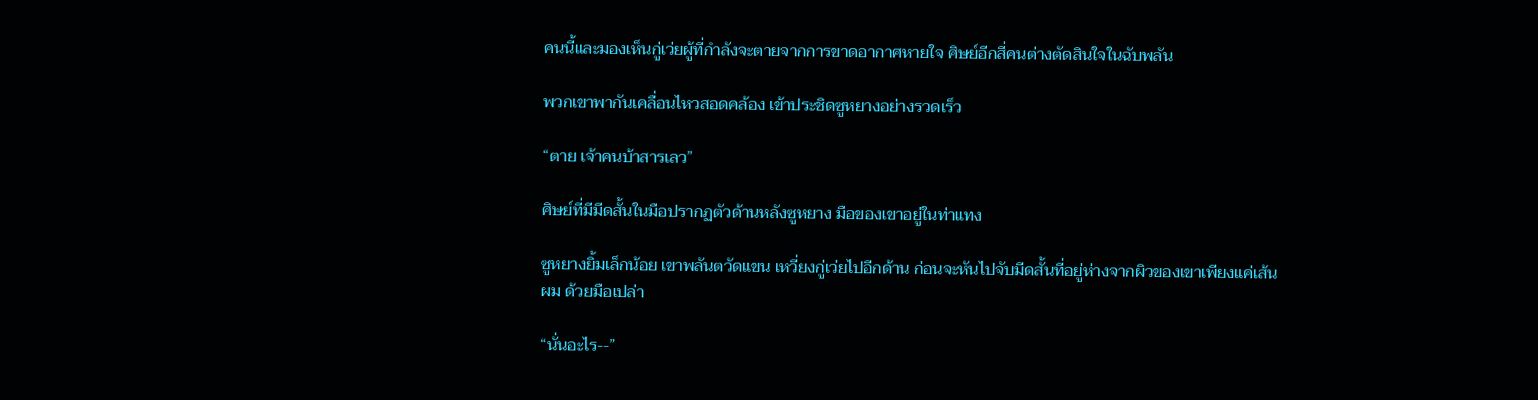คนนี้และมองเห็นกู่เว่ยผู้ที่กำลังจะตายจากการขาดอากาศหายใจ ศิษย์อีกสี่คนต่างตัดสินใจในฉับพลัน

พวกเขาพากันเคลื่อนไหวสอดคล้อง เข้าประชิดซูหยางอย่างรวดเร็ว

“ตาย เจ้าคนบ้าสารเลว”

ศิษย์ที่มีมีดสั้นในมือปรากฏตัวด้านหลังซูหยาง มือของเขาอยู่ในท่าแทง

ซูหยางยิ้มเล็กน้อย เขาพลันตวัดแขน เหวี่ยงกู่เว่ยไปอีกด้าน ก่อนจะหันไปจับมีดสั้นที่อยู่ห่างจากผิวของเขาเพียงแค่เส้นผม ด้วยมือเปล่า

“นั่นอะไร--”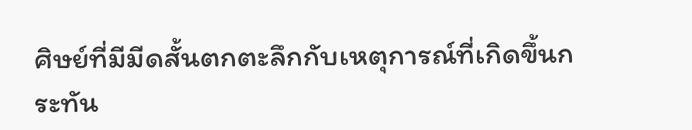ศิษย์ที่มีมีดสั้นตกตะลึกกับเหตุการณ์ที่เกิดขึ้นกระทัน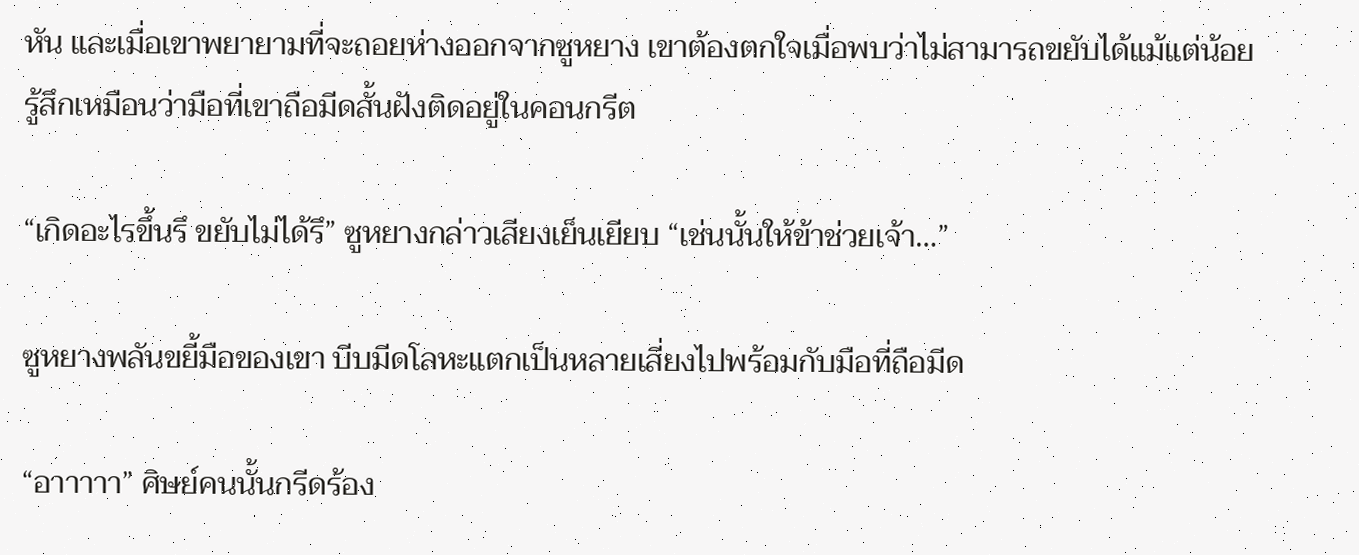หัน และเมื่อเขาพยายามที่จะถอยห่างออกจากซูหยาง เขาต้องตกใจเมื่อพบว่าไม่สามารถขยับได้แม้แต่น้อย รู้สึกเหมือนว่ามือที่เขาถือมีดสั้นฝังติดอยู่ในคอนกรีต

“เกิดอะไรขึ้นรึ ขยับไม่ได้รึ” ซูหยางกล่าวเสียงเย็นเยียบ “เช่นนั้นให้ข้าช่วยเจ้า…”

ซูหยางพลันขยี้มือของเขา บีบมีดโลหะแตกเป็นหลายเสี่ยงไปพร้อมกับมือที่ถือมีด

“อาาาาา” ศิษย์คนนั้นกรีดร้อง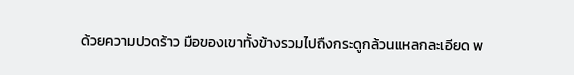ด้วยความปวดร้าว มือของเขาทั้งข้างรวมไปถืงกระดูกล้วนแหลกละเอียด พ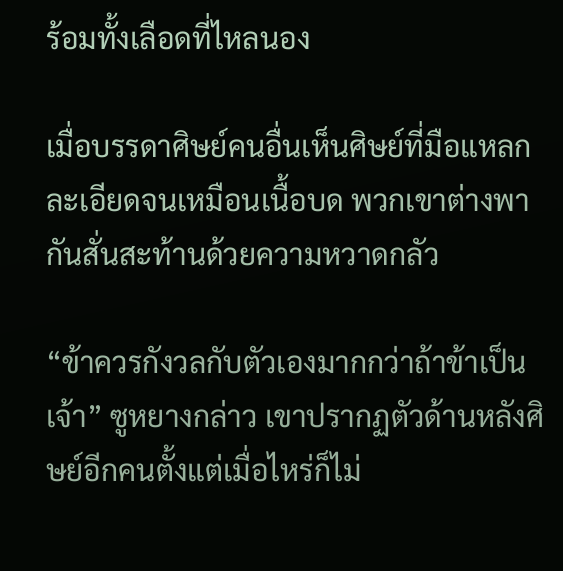ร้อมทั้งเลือดที่ไหลนอง

เมื่อบรรดาศิษย์คนอื่นเห็นศิษย์ที่มือแหลกละเอียดจนเหมือนเนื้อบด พวกเขาต่างพากันสั่นสะท้านด้วยความหวาดกลัว

“ข้าควรกังวลกับตัวเองมากกว่าถ้าข้าเป็นเจ้า” ซูหยางกล่าว เขาปรากฏตัวด้านหลังศิษย์อีกคนตั้งแต่เมื่อไหร่ก็ไม่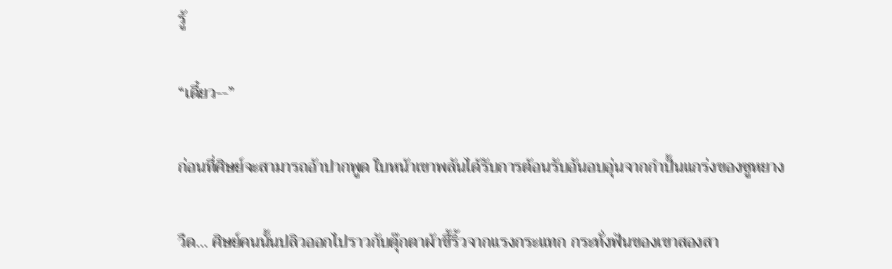รู้

“เดี๋ยว--”

ก่อนที่ศิษย์จะสามารถอ้าปากพูด ใบหน้าเขาพลันได้รับการต้อนรับอันอบอุ่นจากกำปั้นแกร่งของซูหยาง

วืด… ศิษย์คนนั้นปลิวออกไปราวกับตุ๊กตาผ้าขี้ริ้วจากแรงกระแทก กระทั่งฟันของเขาสองสา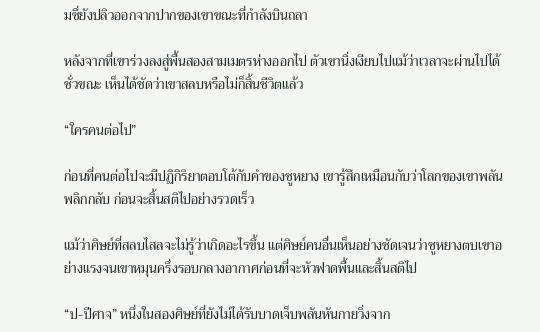มซึ่ยังปลิวออกจากปากของเขาขณะที่กำลังบินถลา

หลังจากที่เขาร่วงลงสู่พื้นสองสามเมตรห่างออกไป ตัวเขานิ่งเงียบไปแม้ว่าเวลาจะผ่านไปได้ชั่วขณะ เห็นได้ชัดว่าเขาสลบหรือไม่ก็สิ้นชีวิตแล้ว

“ใครคนต่อไป”

ก่อนที่คนต่อไปจะมีปฏิกิริยาตอบโต้กับคำของซูหยาง เขารู้สึกเหมือนกับว่าโลกของเขาพลันพลิกกลับ ก่อนจะสิ้นสติไปอย่างรวดเร็ว

แม้ว่าศิษย์ที่สลบไสลจะไม่รู้ว่าเกิดอะไรขึ้น แต่ศิษย์คนอื่นเห็นอย่างชัดเจนว่าซูหยางตบเขาอย่างแรงจนเขาหมุนครึ่งรอบกลางอากาศก่อนที่จะหัวฟาดพื้นและสิ้นสติไป

“ป-ปีศาจ” หนึ่งในสองศิษย์ที่ยังไม่ได้รับบาดเจ็บพลันหันกายวิ่งจาก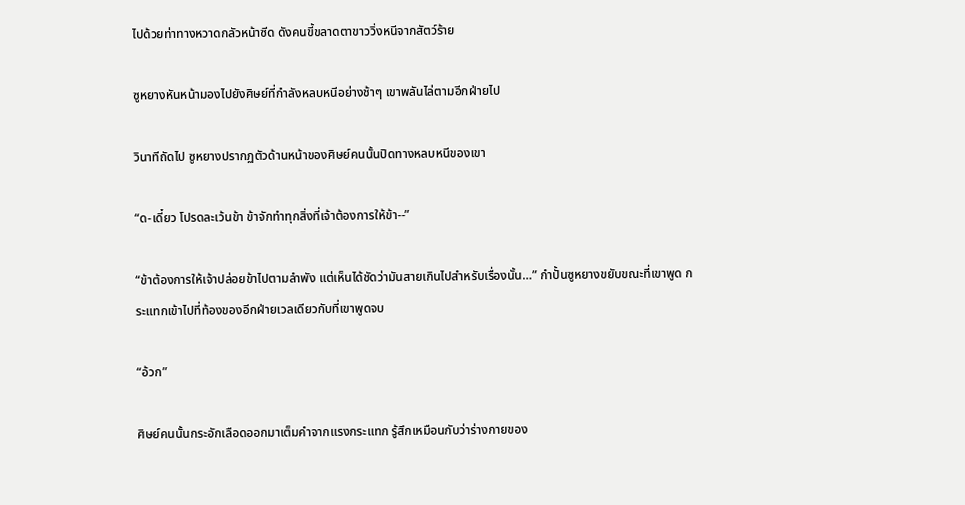ไปด้วยท่าทางหวาดกลัวหน้าซีด ดังคนขี้ขลาดตาขาววิ่งหนีจากสัตว์ร้าย

ซูหยางหันหน้ามองไปยังศิษย์ที่กำลังหลบหนีอย่างช้าๆ เขาพลันไล่ตามอีกฝ่ายไป

วินาทีถัดไป ซูหยางปรากฏตัวด้านหน้าของศิษย์คนนั้นปิดทางหลบหนีของเขา

“ด-เดี๋ยว โปรดละเว้นข้า ข้าจักทำทุกสิ่งที่เจ้าต้องการให้ข้า--”

“ข้าต้องการให้เจ้าปล่อยข้าไปตามลำพัง แต่เห็นได้ชัดว่ามันสายเกินไปสำหรับเรื่องนั้น…” กำปั้นซูหยางขยับขณะที่เขาพูด กระแทกเข้าไปที่ท้องของอีกฝ่ายเวลเดียวกับที่เขาพูดจบ

“อ้วก”

ศิษย์คนนั้นกระอักเลือดออกมาเต็มคำจากแรงกระแทก รู้สึกเหมือนกับว่าร่างกายของ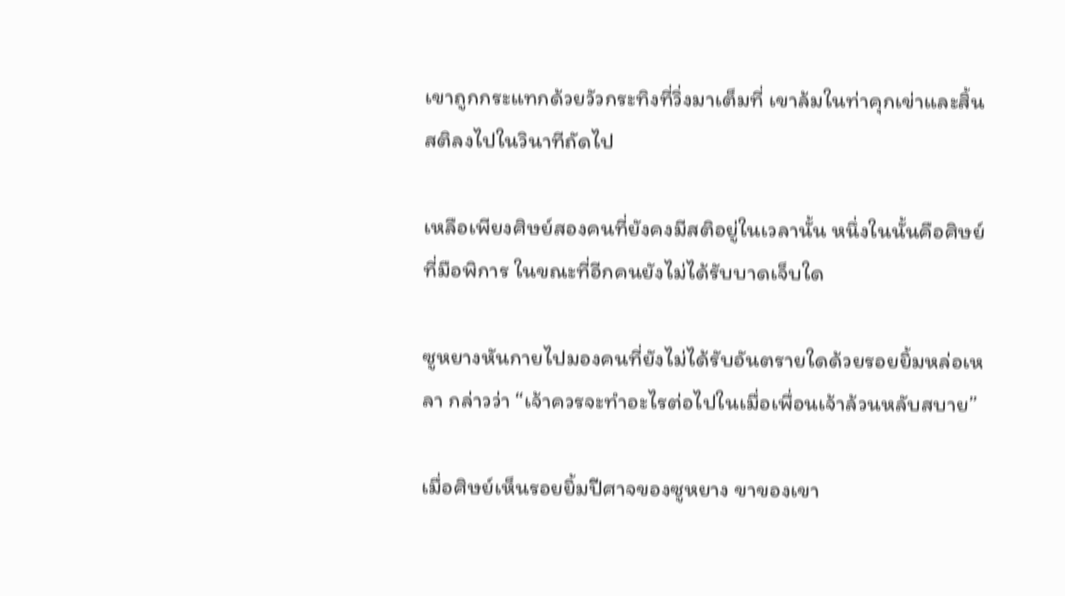เขาถูกกระแทกด้วยวัวกระทิงที่วิ่งมาเต็มที่ เขาล้มในท่าคุกเข่าและสิ้นสติลงไปในวินาทีถัดไป

เหลือเพียงศิษย์สองคนที่ยังคงมีสติอยู่ในเวลานั้น หนึ่งในนั้นคือศิษย์ที่มือพิการ ในขณะที่อีกคนยังไม่ได้รับบาดเจ็บใด

ซูหยางหันกายไปมองคนที่ยังไม่ได้รับอันตรายใดด้วยรอยยิ้มหล่อเหลา กล่าวว่า “เจ้าควรจะทำอะไรต่อไปในเมื่อเพื่อนเจ้าล้วนหลับสบาย”

เมื่อศิษย์เห็นรอยยิ้มปีศาจของซูหยาง ขาของเขา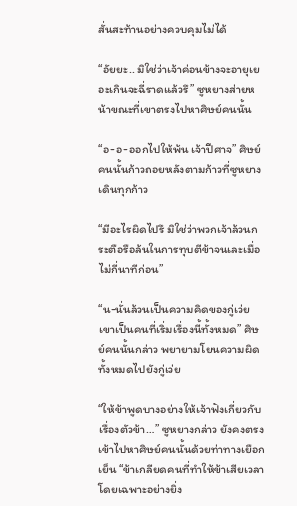สั่นสะท้านอย่างควบคุมไม่ได้

“อัยยะ.. มิใช่ว่าเจ้าค่อนข้างจะอายุเยอะเกินจะฉี่ราดแล้วรึ” ซูหยางส่ายหน้าขณะที่เขาตรงไปหาศิษย์คนนั้น

“อ-อ-ออกไปให้พ้น เจ้าปีศาจ” ศิษย์คนนั้นก้าวถอยหลังตามก้าวที่ซูหยางเดินทุกก้าว

“มีอะไรผิดไปรึ มิใช่ว่าพวกเจ้าล้วนกระตือรือล้นในการทุบตีข้าจนเละเมื่อไม่กี่นาทีก่อน”

“น-นั่นล้วนเป็นความคิดของกู่เว่ย เขาเป็นคนที่เริ่มเรื่องนี้ทั้งหมด” ศิษย์คนนั้นกล่าว พยายามโยนความผิดทั้งหมดไปยังกู่เว่ย

“ให้ข้าพูดบางอย่างให้เจ้าฟังเกี่ยวกับเรื่องตัวข้า…” ซูหยางกล่าว ยังคงตรงเข้าไปหาศิษย์คนนั้นด้วยท่าทางเยือกเย็น “ข้าเกลียดคนที่ทำให้ข้าเสียเวลา โดยเฉพาะอย่างยิ่ง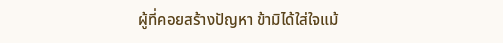ผู้ที่คอยสร้างปัญหา ข้ามิได้ใส่ใจแม้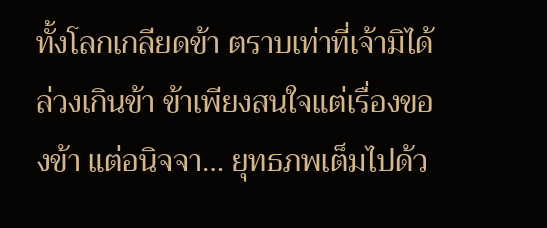ทั้งโลกเกลียดข้า ตราบเท่าที่เจ้ามิได้ล่วงเกินข้า ข้าเพียงสนใจแต่เรื่องของข้า แต่อนิจจา… ยุทธภพเต็มไปด้ว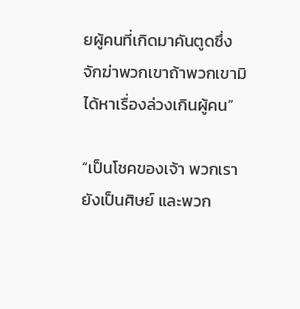ยผู้คนที่เกิดมาคันตูดซึ่งจักฆ่าพวกเขาถ้าพวกเขามิได้หาเรื่องล่วงเกินผู้คน”

“เป็นโชคของเจ้า พวกเรายังเป็นศิษย์ และพวก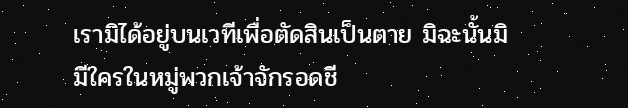เรามิได้อยู่บนเวทีเพื่อตัดสินเป็นตาย มิฉะนั้นมิมีใครในหมู่พวกเจ้าจักรอดชี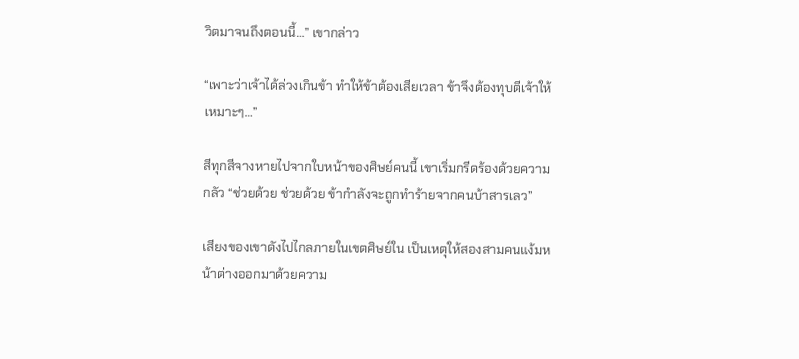วิตมาจนถึงตอนนี้…” เขากล่าว

“เพาะว่าเจ้าได้ล่วงเกินข้า ทำให้ข้าต้องเสียเวลา ข้าจึงต้องทุบตีเจ้าให้เหมาะๆ…”

สีทุกสีจางหายไปจากใบหน้าของศิษย์คนนี้ เขาเริ่มกรีดร้องด้วยความกลัว “ช่วยด้วย ช่วยด้วย ข้ากำลังจะถูกทำร้ายจากคนบ้าสารเลว”

เสียงของเขาดังไปไกลภายในเขตศิษย์ใน เป็นเหตุให้สองสามคนแง้มหน้าต่างออกมาด้วยความ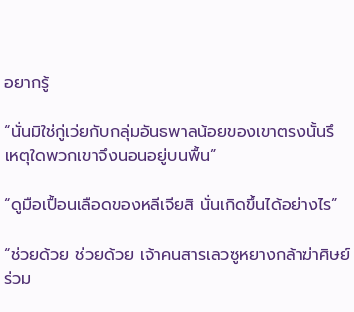อยากรู้

“นั่นมิใช่กู่เว่ยกับกลุ่มอันธพาลน้อยของเขาตรงนั้นรึ เหตุใดพวกเขาจึงนอนอยู่บนพื้น”

“ดูมือเปื้อนเลือดของหลีเจียสิ นั่นเกิดขึ้นได้อย่างไร”

“ช่วยด้วย ช่วยด้วย เจ้าคนสารเลวซูหยางกล้าฆ่าศิษย์ร่วม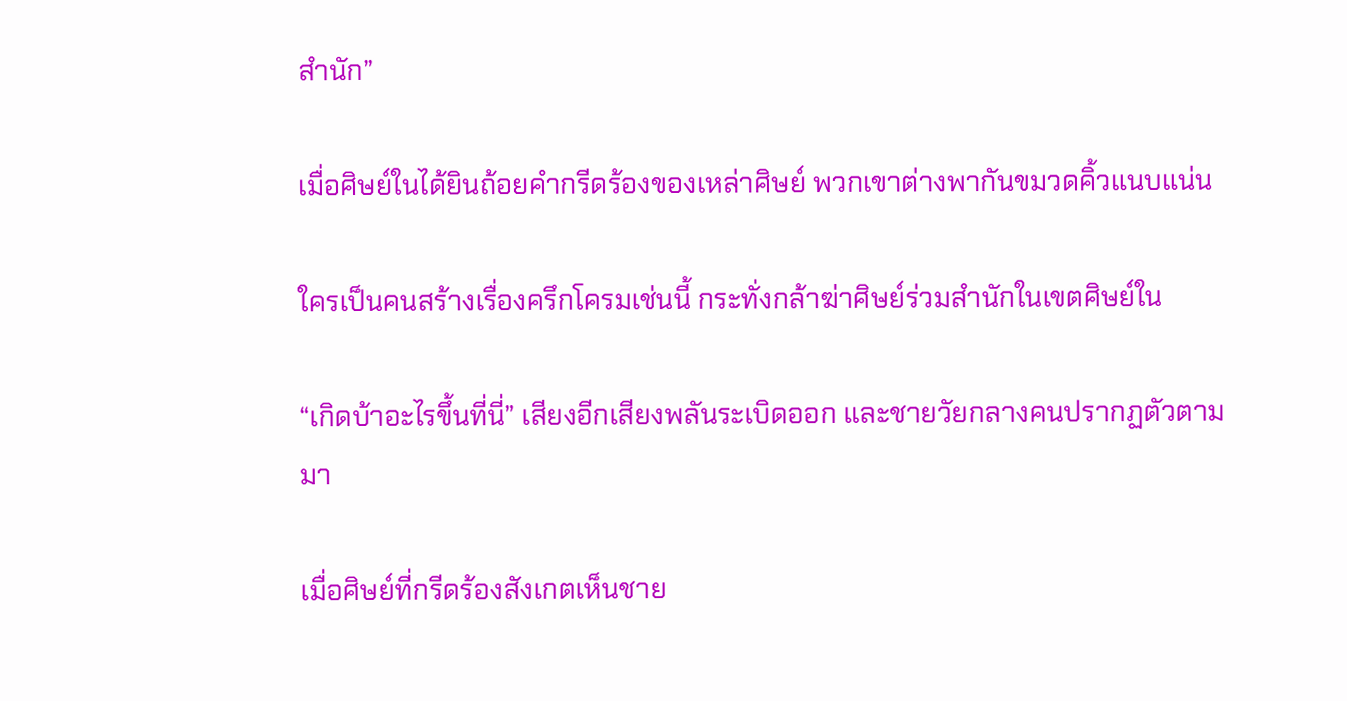สำนัก”

เมื่อศิษย์ในได้ยินถ้อยคำกรีดร้องของเหล่าศิษย์ พวกเขาต่างพากันขมวดคิ้วแนบแน่น

ใครเป็นคนสร้างเรื่องครึกโครมเช่นนี้ กระทั่งกล้าฆ่าศิษย์ร่วมสำนักในเขตศิษย์ใน

“เกิดบ้าอะไรขึ้นที่นี่” เสียงอีกเสียงพลันระเบิดออก และชายวัยกลางคนปรากฏตัวตามมา

เมื่อศิษย์ที่กรีดร้องสังเกตเห็นชาย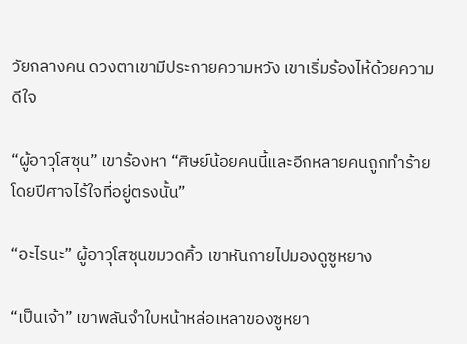วัยกลางคน ดวงตาเขามีประกายความหวัง เขาเริ่มร้องไห้ด้วยความดีใจ

“ผู้อาวุโสซุน” เขาร้องหา “ศิษย์น้อยคนนี้และอีกหลายคนถูกทำร้ายโดยปีศาจไร้ใจที่อยู่ตรงนั้น”

“อะไรนะ” ผู้อาวุโสซุนขมวดคิ้ว เขาหันกายไปมองดูซูหยาง

“เป็นเจ้า” เขาพลันจำใบหน้าหล่อเหลาของซูหยา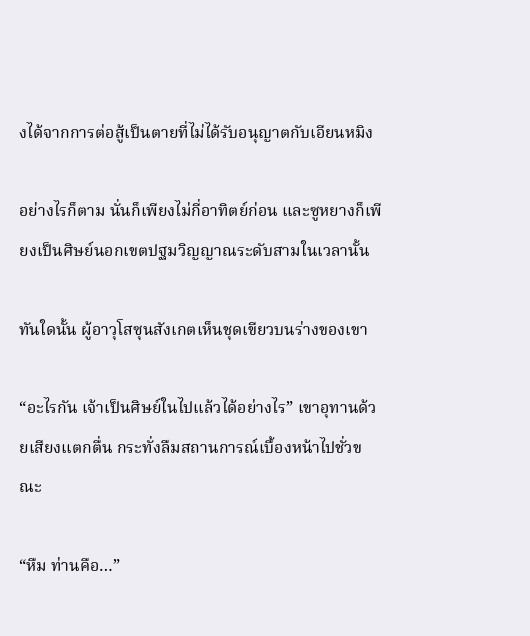งได้จากการต่อสู้เป็นตายที่ไม่ได้รับอนุญาตกับเอียนหมิง

อย่างไรก็ตาม นั่นก็เพียงไม่กี่อาทิตย์ก่อน และซูหยางก็เพียงเป็นศิษย์นอกเขตปฐมวิญญาณระดับสามในเวลานั้น

ทันใดนั้น ผู้อาวุโสซุนสังเกตเห็นชุดเขียวบนร่างของเขา

“อะไรกัน เจ้าเป็นศิษย์ในไปแล้วได้อย่างไร” เขาอุทานด้วยเสียงแตกตื่น กระทั่งลืมสถานการณ์เบื้องหน้าไปชั่วขณะ

“หืม ท่านคือ…”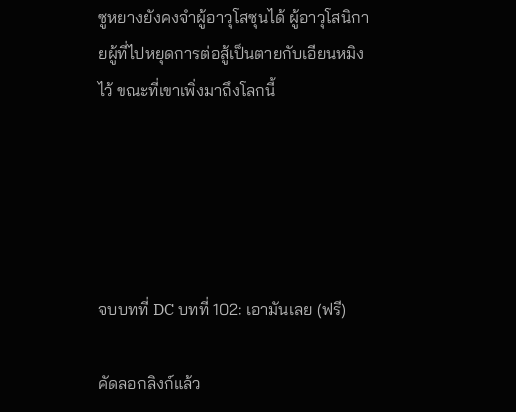ซูหยางยังคงจำผู้อาวุโสซุนได้ ผู้อาวุโสนิกายผู้ที่ไปหยุดการต่อสู้เป็นตายกับเอียนหมิงไว้ ขณะที่เขาเพิ่งมาถึงโลกนี้





จบบทที่ DC บทที่ 102: เอามันเลย (ฟรี)

คัดลอกลิงก์แล้ว